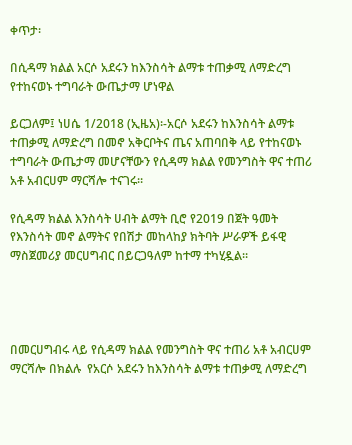ቀጥታ፡

በሲዳማ ክልል አርሶ አደሩን ከእንስሳት ልማቱ ተጠቃሚ ለማድረግ የተከናወኑ ተግባራት ውጤታማ ሆነዋል

ይርጋለም፤ ነሀሴ 1/2018 (ኢዜአ)፡-አርሶ አደሩን ከእንስሳት ልማቱ ተጠቃሚ ለማድረግ በመኖ አቅርቦትና ጤና አጠባበቅ ላይ የተከናወኑ ተግባራት ውጤታማ መሆናቸውን የሲዳማ ክልል የመንግስት ዋና ተጠሪ አቶ አብርሀም ማርሻሎ ተናገሩ።

የሲዳማ ክልል እንስሳት ሀብት ልማት ቢሮ የ2019 በጀት ዓመት የእንስሳት መኖ ልማትና የበሽታ መከላከያ ክትባት ሥራዎች ይፋዊ ማስጀመሪያ መርሀግብር በይርጋዓለም ከተማ ተካሂዷል።




በመርሀግብሩ ላይ የሲዳማ ክልል የመንግስት ዋና ተጠሪ አቶ አብርሀም ማርሻሎ በክልሉ  የአርሶ አደሩን ከእንስሳት ልማቱ ተጠቃሚ ለማድረግ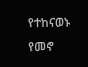የተከናወኑ የመኖ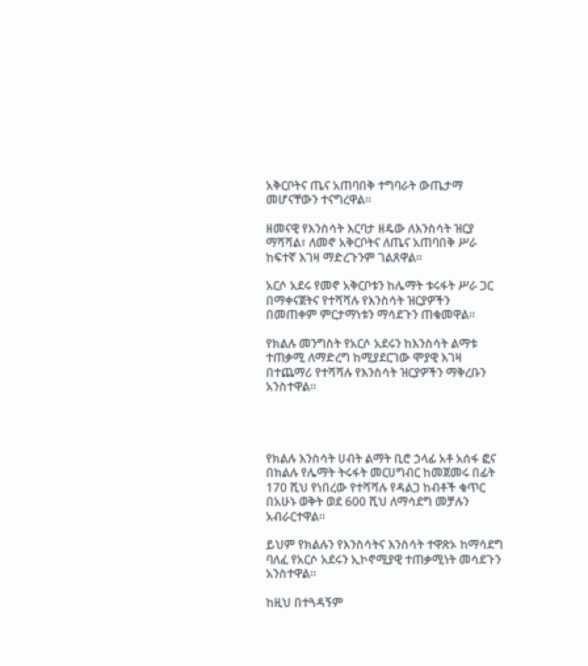አቅርቦትና ጤና አጠባበቅ ተግባራት ውጤታማ መሆናቸውን ተናግረዋል።

ዘመናዊ የእንስሳት እርባታ ዘዴው ለእንስሳት ዝርያ ማሻሻል፣ ለመኖ አቅርቦትና ለጤና አጠባበቅ ሥራ ከፍተኛ እገዛ ማድረጉንም ገልጸዋል።

አርሶ አደሩ የመኖ አቅርቦቱን ከሌማት ቱሩፋት ሥራ ጋር በማቀናጀትና የተሻሻሉ የእንስሳት ዝርያዎችን በመጠቀም ምርታማነቱን ማሳደጉን ጠቁመዋል።

የክልሉ መንግስት የአርሶ አደሩን ከእንስሳት ልማቱ ተጠቃሚ ለማድረግ ከሚያደርገው ሞያዊ እገዛ በተጨማሪ የተሻሻሉ የእንስሳት ዝርያዎችን ማቅረቡን አንስተዋል።




የክልሉ እንስሳት ሀብት ልማት ቢሮ ኃላፊ አቶ አሰፋ ፎና በክልሉ የሌማት ትሩፋት መርሀግብር ከመጀመሩ በፊት 170 ሺህ የነበረው የተሻሻሉ የዳልጋ ከብቶች ቁጥር በአሁኑ ወቅት ወደ 600 ሺህ ለማሳደግ መቻሉን አብራርተዋል።

ይህም የክልሉን የእንስሳትና እንስሳት ተዋጽኦ ከማሳደግ ባለፈ የአርሶ አደሩን ኢኮኖሚያዊ ተጠቃሚነት መሳደጉን አንስተዋል።

ከዚህ በተጓዳኝም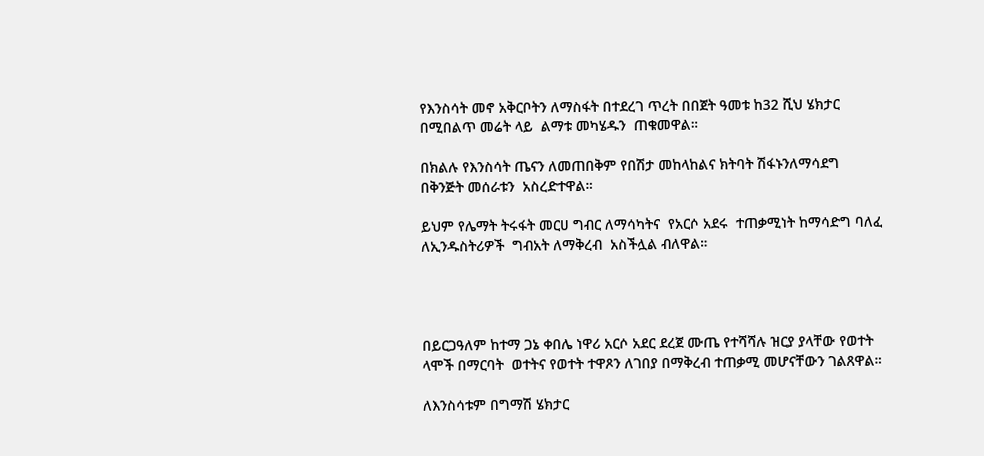የእንስሳት መኖ አቅርቦትን ለማስፋት በተደረገ ጥረት በበጀት ዓመቱ ከ32 ሺህ ሄክታር በሚበልጥ መሬት ላይ  ልማቱ መካሄዱን  ጠቁመዋል።

በክልሉ የእንስሳት ጤናን ለመጠበቅም የበሽታ መከላከልና ክትባት ሽፋኑንለማሳደግ በቅንጅት መሰራቱን  አስረድተዋል።

ይህም የሌማት ትሩፋት መርሀ ግብር ለማሳካትና  የአርሶ አደሩ  ተጠቃሚነት ከማሳድግ ባለፈ ለኢንዱስትሪዎች  ግብአት ለማቅረብ  አስችሏል ብለዋል።




በይርጋዓለም ከተማ ጋኔ ቀበሌ ነዋሪ አርሶ አደር ደረጀ ሙጤ የተሻሻሉ ዝርያ ያላቸው የወተት ላሞች በማርባት  ወተትና የወተት ተዋጾን ለገበያ በማቅረብ ተጠቃሚ መሆናቸውን ገልጸዋል።

ለእንስሳቱም በግማሽ ሄክታር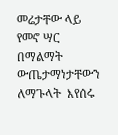መሬታቸው ላይ የመኖ ሣር በማልማት  ውጤታማነታቸውን ለማጉላት  እየሰሩ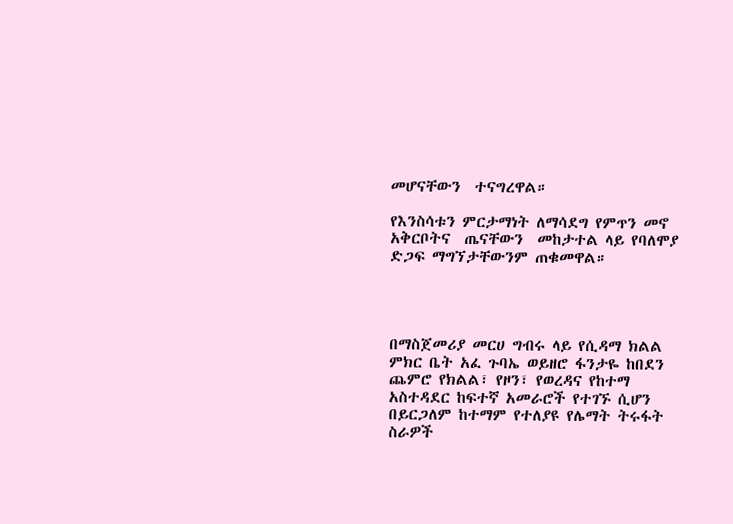መሆናቸውን  ተናግረዋል።

የእንስሳቱን ምርታማነት ለማሳደግ የምጥን መኖ አቅርቦትና  ጤናቸውን  መከታተል ላይ የባለሞያ ድጋፍ ማግኘታቸውንም ጠቁመዋል።




በማስጀመሪያ መርሀ ግብሩ ላይ የሲዳማ ክልል ምክር ቤት አፈ ጉባኤ ወይዘሮ ፋንታዬ ከበደን ጨምሮ የክልል፣ የዞን፣ የወረዳና የከተማ አስተዳደር ከፍተኛ አመራሮች የተገኙ ሲሆን በይርጋለም ከተማም የተለያዩ የሌማት ትሩፋት ስራዎች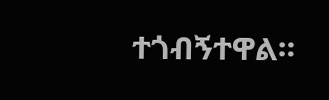ተጎብኝተዋል።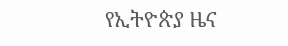የኢትዮጵያ ዜና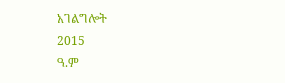አገልግሎት
2015
ዓ.ም